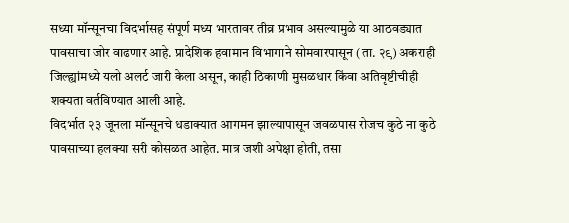सध्या मॉन्सूनचा विदर्भासह संपूर्ण मध्य भारतावर तीव्र प्रभाव असल्यामुळे या आठवड्यात पावसाचा जोर वाढणार आहे. प्रादेशिक हवामान विभागाने सोमवारपासून (ता. २९) अकराही जिल्ह्यांमध्ये यलो अलर्ट जारी केला असून, काही ठिकाणी मुसळधार किंवा अतिवृष्टीचीही शक्यता वर्तविण्यात आली आहे.
विदर्भात २३ जूनला मॉन्सूनचे धडाक्यात आगमन झाल्यापासून जवळपास रोजच कुठे ना कुठे पावसाच्या हलक्या सरी कोसळत आहेत. मात्र जशी अपेक्षा होती, तसा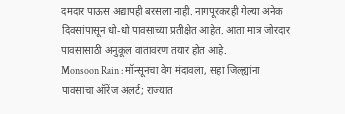दमदार पाऊस अद्यापही बरसला नाही. नागपूरकरही गेल्या अनेक दिवसांपासून धो-धो पावसाच्या प्रतीक्षेत आहेत. आता मात्र जोरदार पावसासाठी अनुकूल वातावरण तयार होत आहे.
Monsoon Rain : मॉन्सूनचा वेग मंदावला, सहा जिल्ह्यांना पावसाचा ऑरेंज अलर्ट; राज्यात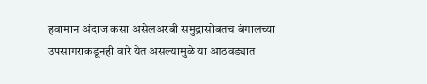हवामान अंदाज कसा असेलअरबी समुद्रासोबतच बंगालच्या उपसागराकडूनही वारे येत असल्यामुळे या आठवड्यात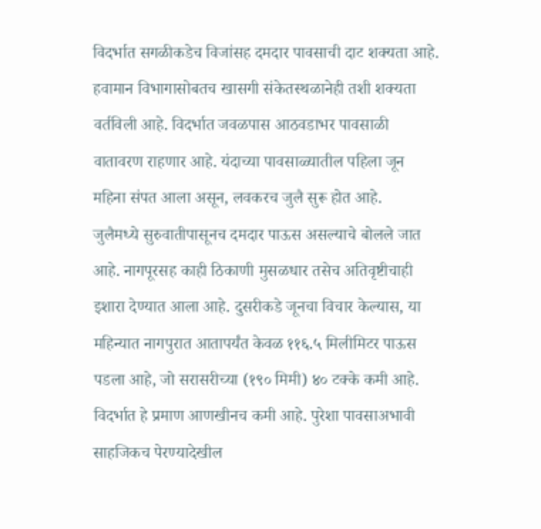विदर्भात सगळीकडेच विजांसह दमदार पावसाची दाट शक्यता आहे. हवामान विभागासोबतच खासगी संकेतस्थळानेही तशी शक्यता वर्तविली आहे. विदर्भात जवळपास आठवडाभर पावसाळी वातावरण राहणार आहे. यंदाच्या पावसाळ्यातील पहिला जून महिना संपत आला असून, लवकरच जुलै सुरू होत आहे.
जुलैमध्ये सुरुवातीपासूनच दमदार पाऊस असल्याचे बोलले जात आहे. नागपूरसह काही ठिकाणी मुसळधार तसेच अतिवृष्टीचाही इशारा देण्यात आला आहे. दुसरीकडे जूनचा विचार केल्यास, या महिन्यात नागपुरात आतापर्यंत केवळ ११६.५ मिलीमिटर पाऊस पडला आहे, जो सरासरीच्या (१९० मिमी) ४० टक्के कमी आहे. विदर्भात हे प्रमाण आणखीनच कमी आहे. पुरेशा पावसाअभावी साहजिकच पेरण्यादेखील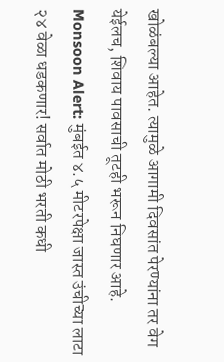खोळंबल्या आहेत. त्यामुळे आगामी दिवसांत पेरण्यांना तर वेग येईलच, शिवाय पावसाची तूटही भरून निघणार आहे.
Monsoon Alert: मुंबईत ४.५ मीटरपेक्षा जास्त उंचीच्या लाटा २४ वेळा धडकणार! सर्वात मोठी भरती कधी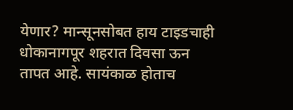येणार? मान्सूनसोबत हाय टाइडचाही धोकानागपूर शहरात दिवसा ऊन तापत आहे. सायंकाळ होताच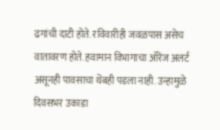ढगांची दाटी होते. रविवारीही जवळपास असेच वातावरण होते. हवामान विभागाचा ऑरेंज अलर्ट असूनही पावसाचा थेंबही पडला नाही. उन्हामुळे दिवसभर उकाडा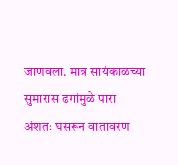जाणवला. मात्र सायंकाळच्या सुमारास ढगांमुळे पारा अंशतः घसरून वातावरण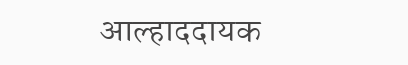आल्हाददायक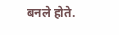बनले होते.